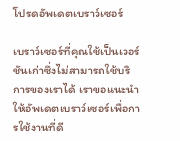โปรดอัพเดตเบราว์เซอร์

เบราว์เซอร์ที่คุณใช้เป็นเวอร์ชันเก่าซึ่งไม่สามารถใช้บริการของเราได้ เราขอแนะนำให้อัพเดตเบราว์เซอร์เพื่อการใช้งานที่ดี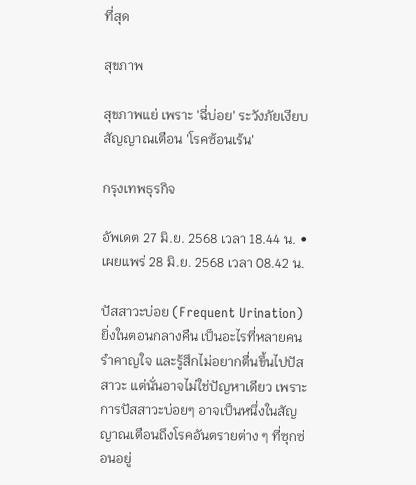ที่สุด

สุขภาพ

สุขภาพแย่ เพราะ 'ฉี่บ่อย' ระวังภัยเงียบ สัญญาณเตือน 'โรคซ้อนเร้น'

กรุงเทพธุรกิจ

อัพเดต 27 มิ.ย. 2568 เวลา 18.44 น. • เผยแพร่ 28 มิ.ย. 2568 เวลา 08.42 น.

ปัสสาวะบ่อย (Frequent Urination) ยิ่งในตอนกลางคืน เป็นอะไรที่หลายคนรำคาญใจ และรู้สึกไม่อยากตื่นขึ้นไปปัสสาวะ แต่นั่นอาจไม่ใช่ปัญหาเดียว เพราะการปัสสาวะบ่อยๆ อาจเป็นหนึ่งในสัญญาณเตือนถึงโรคอันตรายต่าง ๆ ที่ซุกซ่อนอยู่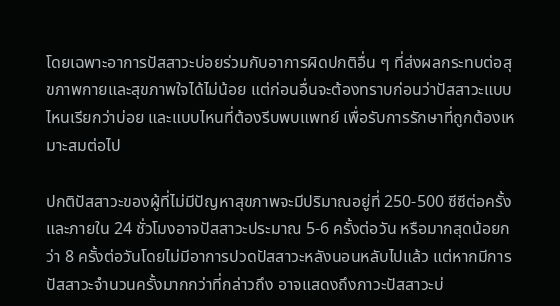โดยเฉพาะอาการปัสสาวะบ่อยร่วมกับอาการผิดปกติอื่น ๆ ที่ส่งผลกระทบต่อสุขภาพกายและสุขภาพใจได้ไม่น้อย แต่ก่อนอื่นจะต้องทราบก่อนว่าปัสสาวะแบบไหนเรียกว่าบ่อย และแบบไหนที่ต้องรีบพบแพทย์ เพื่อรับการรักษาที่ถูกต้องเหมาะสมต่อไป

ปกติปัสสาวะของผู้ที่ไม่มีปัญหาสุขภาพจะมีปริมาณอยู่ที่ 250-500 ซีซีต่อครั้ง และภายใน 24 ชั่วโมงอาจปัสสาวะประมาณ 5-6 ครั้งต่อวัน หรือมากสุดน้อยกว่า 8 ครั้งต่อวันโดยไม่มีอาการปวดปัสสาวะหลังนอนหลับไปแล้ว แต่หากมีการปัสสาวะจำนวนครั้งมากกว่าที่กล่าวถึง อาจแสดงถึงภาวะปัสสาวะบ่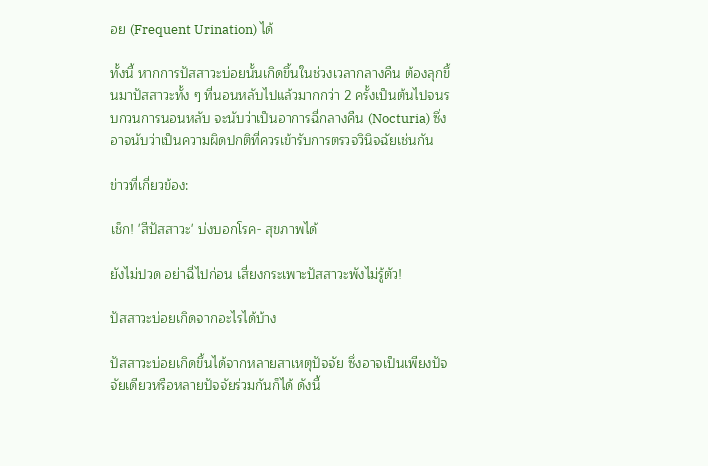อย (Frequent Urination) ได้

ทั้งนี้ หากการปัสสาวะบ่อยนั้นเกิดขึ้นในช่วงเวลากลางคืน ต้องลุกขึ้นมาปัสสาวะทั้ง ๆ ที่นอนหลับไปแล้วมากกว่า 2 ครั้งเป็นต้นไปจนรบกวนการนอนหลับ จะนับว่าเป็นอาการฉี่กลางคืน (Nocturia) ซึ่งอาจนับว่าเป็นความผิดปกติที่ควรเข้ารับการตรวจวินิจฉัยเช่นกัน

ข่าวที่เกี่ยวข้อง:

เช็ก! 'สีปัสสาวะ' บ่งบอกโรค- สุขภาพได้

ยังไม่ปวด อย่าฉี่ไปก่อน เสี่ยงกระเพาะปัสสาวะพังไม่รู้ตัว!

ปัสสาวะบ่อยเกิดจากอะไรได้บ้าง

ปัสสาวะบ่อยเกิดขึ้นได้จากหลายสาเหตุปัจจัย ซึ่งอาจเป็นเพียงปัจจัยเดียวหรือหลายปัจจัยร่วมกันก็ได้ ดังนี้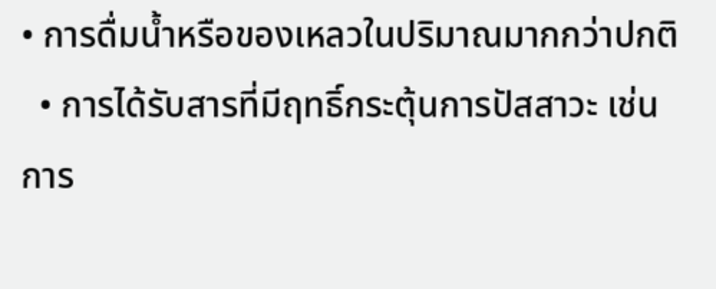• การดื่มน้ำหรือของเหลวในปริมาณมากกว่าปกติ
  • การได้รับสารที่มีฤทธิ์กระตุ้นการปัสสาวะ เช่น การ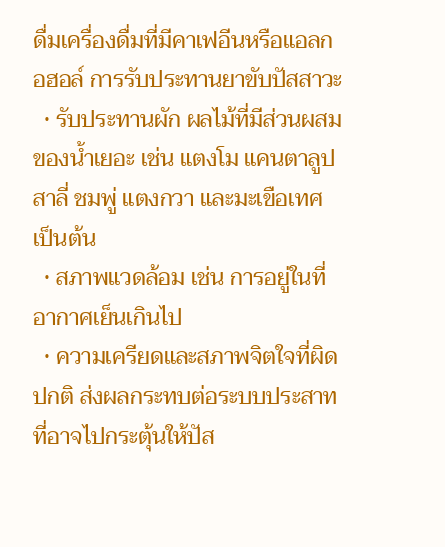ดื่มเครื่องดื่มที่มีคาเฟอีนหรือแอลกอฮอล์ การรับประทานยาขับปัสสาวะ
  • รับประทานผัก ผลไม้ที่มีส่วนผสมของน้ำเยอะ เช่น แตงโม แคนตาลูป สาลี่ ชมพู่ แตงกวา และมะเขือเทศ เป็นต้น
  • สภาพแวดล้อม เช่น การอยู่ในที่อากาศเย็นเกินไป
  • ความเครียดและสภาพจิตใจที่ผิดปกติ ส่งผลกระทบต่อระบบประสาท ที่อาจไปกระตุ้นให้ปัส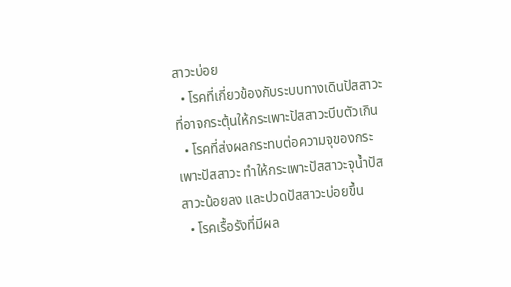สาวะบ่อย
  • โรคที่เกี่ยวข้องกับระบบทางเดินปัสสาวะ ที่อาจกระตุ้นให้กระเพาะปัสสาวะบีบตัวเกิน
  • โรคที่ส่งผลกระทบต่อความจุของกระเพาะปัสสาวะ ทำให้กระเพาะปัสสาวะจุน้ำปัสสาวะน้อยลง และปวดปัสสาวะบ่อยขึ้น
  • โรคเรื้อรังที่มีผล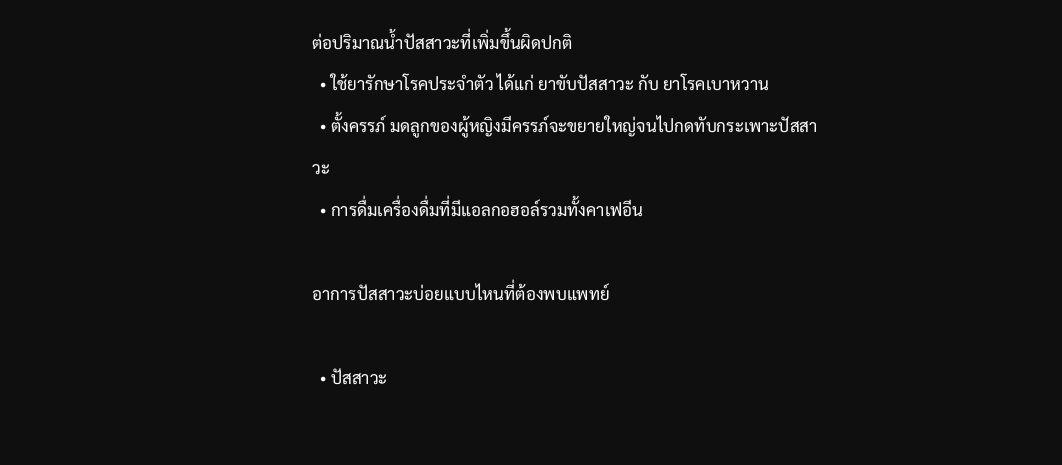ต่อปริมาณน้ำปัสสาวะที่เพิ่มขึ้นผิดปกติ
  • ใช้ยารักษาโรคประจำตัว ได้แก่ ยาขับปัสสาวะ กับ ยาโรคเบาหวาน
  • ตั้งครรภ์ มดลูกของผู้หญิงมีครรภ์จะขยายใหญ่จนไปกดทับกระเพาะปัสสาวะ
  • การดื่มเครื่องดื่มที่มีแอลกอฮอล์รวมทั้งคาเฟอีน

อาการปัสสาวะบ่อยแบบไหนที่ต้องพบแพทย์

  • ปัสสาวะ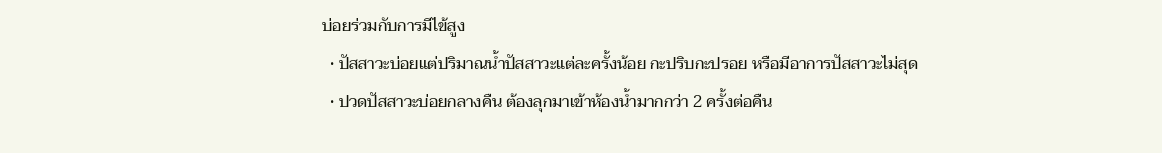บ่อยร่วมกับการมีไข้สูง
  • ปัสสาวะบ่อยแต่ปริมาณน้ำปัสสาวะแต่ละครั้งน้อย กะปริบกะปรอย หรือมีอาการปัสสาวะไม่สุด
  • ปวดปัสสาวะบ่อยกลางคืน ต้องลุกมาเข้าห้องน้ำมากกว่า 2 ครั้งต่อคืน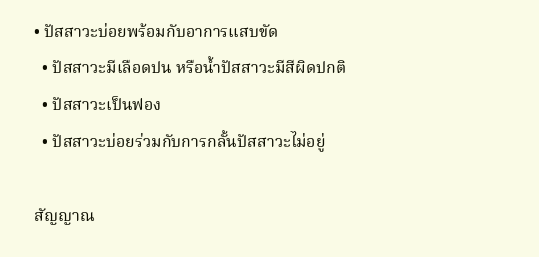• ปัสสาวะบ่อยพร้อมกับอาการแสบขัด
  • ปัสสาวะมีเลือดปน หรือน้ำปัสสาวะมีสีผิดปกติ
  • ปัสสาวะเป็นฟอง
  • ปัสสาวะบ่อยร่วมกับการกลั้นปัสสาวะไม่อยู่

สัญญาณ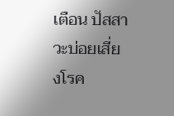เตือน ปัสสาวะบ่อยเสี่ยงโรค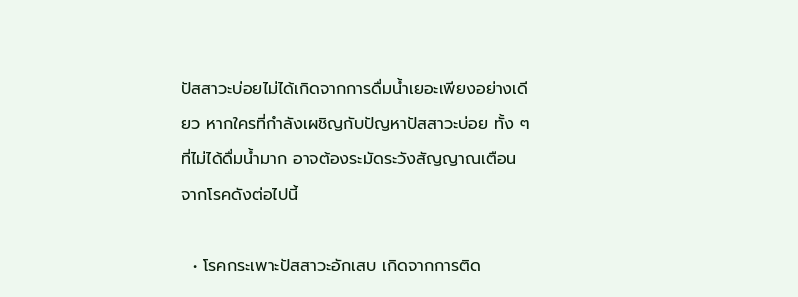ปัสสาวะบ่อยไม่ได้เกิดจากการดื่มน้ำเยอะเพียงอย่างเดียว หากใครที่กำลังเผชิญกับปัญหาปัสสาวะบ่อย ทั้ง ๆ ที่ไม่ได้ดื่มน้ำมาก อาจต้องระมัดระวังสัญญาณเตือนจากโรคดังต่อไปนี้

  • โรคกระเพาะปัสสาวะอักเสบ เกิดจากการติด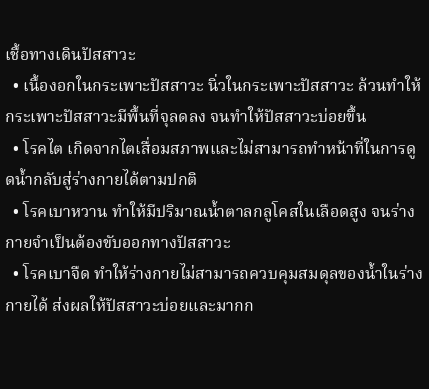เชื้อทางเดินปัสสาวะ
  • เนื้องอกในกระเพาะปัสสาวะ นิ่วในกระเพาะปัสสาวะ ล้วนทำให้กระเพาะปัสสาวะมีพื้นที่จุลดลง จนทำให้ปัสสาวะบ่อยขึ้น
  • โรคไต เกิดจากไตเสื่อมสภาพและไม่สามารถทำหน้าที่ในการดูดน้ำกลับสู่ร่างกายได้ตามปกติ
  • โรคเบาหวาน ทำให้มีปริมาณน้ำตาลกลูโคสในเลือดสูง จนร่างกายจำเป็นต้องขับออกทางปัสสาวะ
  • โรคเบาจืด ทำให้ร่างกายไม่สามารถควบคุมสมดุลของน้ำในร่างกายได้ ส่งผลให้ปัสสาวะบ่อยและมากก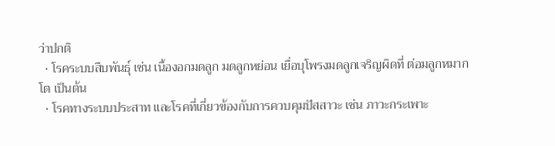ว่าปกติ
  • โรคระบบสืบพันธุ์ เช่น เนื้องอกมดลูก มดลูกหย่อน เยื่อบุโพรงมดลูกเจริญผิดที่ ต่อมลูกหมากโต เป็นต้น
  • โรคทางระบบประสาท และโรคที่เกี่ยวข้องกับการควบคุมปัสสาวะ เช่น ภาวะกระเพาะ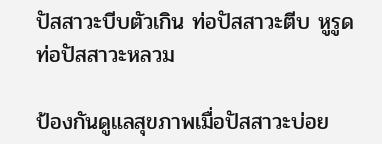ปัสสาวะบีบตัวเกิน ท่อปัสสาวะตีบ หูรูดท่อปัสสาวะหลวม

ป้องกันดูแลสุขภาพเมื่อปัสสาวะบ่อย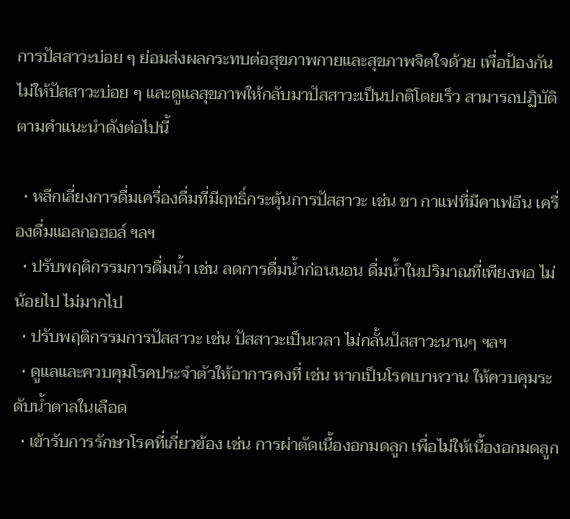การปัสสาวะบ่อย ๆ ย่อมส่งผลกระทบต่อสุขภาพกายและสุขภาพจิตใจด้วย เพื่อป้องกันไม่ให้ปัสสาวะบ่อย ๆ และดูแลสุขภาพให้กลับมาปัสสาวะเป็นปกติโดยเร็ว สามารถปฏิบัติตามคำแนะนำดังต่อไปนี้

  • หลีกเลี่ยงการดื่มเครื่องดื่มที่มีฤทธิ์กระตุ้นการปัสสาวะ เช่น ชา กาแฟที่มีคาเฟอีน เครื่องดื่มแอลกอฮอล์ ฯลฯ
  • ปรับพฤติกรรมการดื่มน้ำ เช่น ลดการดื่มน้ำก่อนนอน ดื่มน้ำในปริมาณที่เพียงพอ ไม่น้อยไป ไม่มากไป
  • ปรับพฤติกรรมการปัสสาวะ เช่น ปัสสาวะเป็นเวลา ไม่กลั้นปัสสาวะนานๆ ฯลฯ
  • ดูแลและควบคุมโรคประจำตัวให้อาการคงที่ เช่น หากเป็นโรคเบาหวาน ให้ควบคุมระดับน้ำตาลในเลือด
  • เข้ารับการรักษาโรคที่เกี่ยวข้อง เช่น การผ่าตัดเนื้องอกมดลูก เพื่อไม่ให้เนื้องอกมดลูก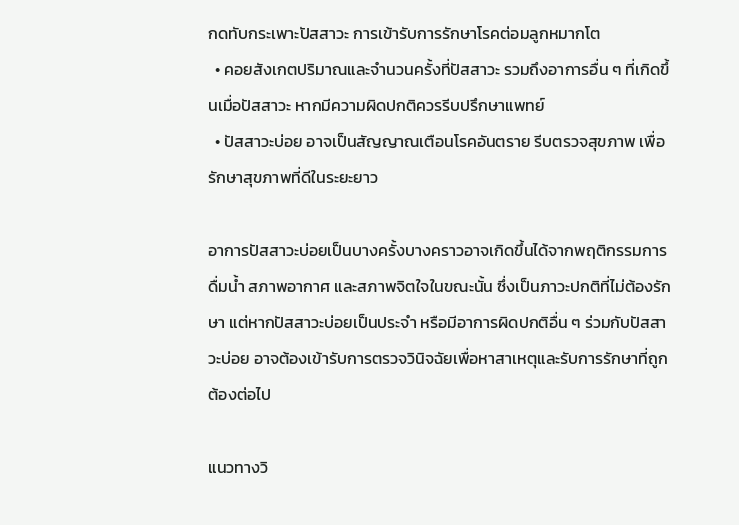กดทับกระเพาะปัสสาวะ การเข้ารับการรักษาโรคต่อมลูกหมากโต
  • คอยสังเกตปริมาณและจำนวนครั้งที่ปัสสาวะ รวมถึงอาการอื่น ๆ ที่เกิดขึ้นเมื่อปัสสาวะ หากมีความผิดปกติควรรีบปรึกษาแพทย์
  • ปัสสาวะบ่อย อาจเป็นสัญญาณเตือนโรคอันตราย รีบตรวจสุขภาพ เพื่อรักษาสุขภาพที่ดีในระยะยาว

อาการปัสสาวะบ่อยเป็นบางครั้งบางคราวอาจเกิดขึ้นได้จากพฤติกรรมการดื่มน้ำ สภาพอากาศ และสภาพจิตใจในขณะนั้น ซึ่งเป็นภาวะปกติที่ไม่ต้องรักษา แต่หากปัสสาวะบ่อยเป็นประจำ หรือมีอาการผิดปกติอื่น ๆ ร่วมกับปัสสาวะบ่อย อาจต้องเข้ารับการตรวจวินิจฉัยเพื่อหาสาเหตุและรับการรักษาที่ถูกต้องต่อไป

แนวทางวิ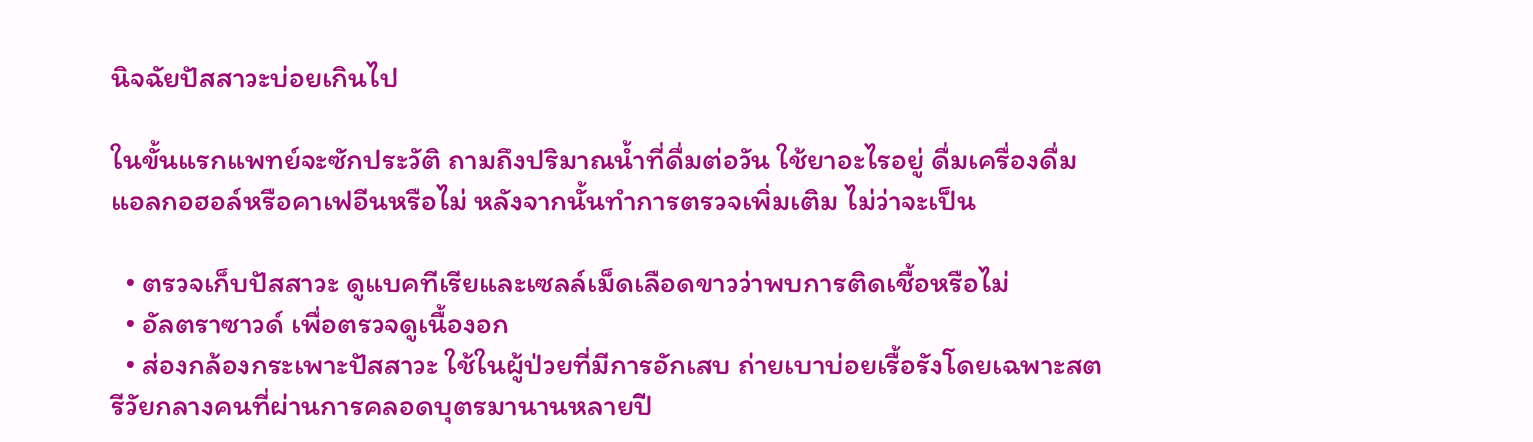นิจฉัยปัสสาวะบ่อยเกินไป

ในขั้นแรกแพทย์จะซักประวัติ ถามถึงปริมาณน้ำที่ดื่มต่อวัน ใช้ยาอะไรอยู่ ดื่มเครื่องดื่มแอลกอฮอล์หรือคาเฟอีนหรือไม่ หลังจากนั้นทำการตรวจเพิ่มเติม ไม่ว่าจะเป็น

  • ตรวจเก็บปัสสาวะ ดูแบคทีเรียและเซลล์เม็ดเลือดขาวว่าพบการติดเชื้อหรือไม่
  • อัลตราซาวด์ เพื่อตรวจดูเนื้องอก
  • ส่องกล้องกระเพาะปัสสาวะ ใช้ในผู้ป่วยที่มีการอักเสบ ถ่ายเบาบ่อยเรื้อรังโดยเฉพาะสตรีวัยกลางคนที่ผ่านการคลอดบุตรมานานหลายปี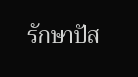รักษาปัส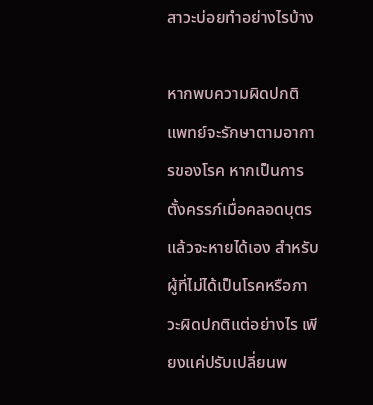สาวะบ่อยทำอย่างไรบ้าง

หากพบความผิดปกติแพทย์จะรักษาตามอาการของโรค หากเป็นการตั้งครรภ์เมื่อคลอดบุตรแล้วจะหายได้เอง สำหรับผู้ที่ไม่ได้เป็นโรคหรือภาวะผิดปกติแต่อย่างไร เพียงแค่ปรับเปลี่ยนพ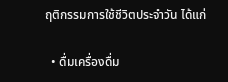ฤติกรรมการใช้ชีวิตประจำวัน ได้แก่

  • ดื่มเครื่องดื่ม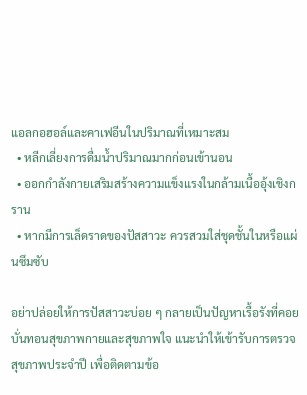แอลกอฮอล์และคาเฟอีนในปริมาณที่เหมาะสม
  • หลีกเลี่ยงการดื่มน้ำปริมาณมากก่อนเข้านอน
  • ออกกำลังกายเสริมสร้างความแข็งแรงในกล้ามเนื้ออุ้งเชิงกราน
  • หากมีการเล็ดราดของปัสสาวะ ควรสวมใส่ชุดชั้นในหรือแผ่นซึมซับ

อย่าปล่อยให้การปัสสาวะบ่อย ๆ กลายเป็นปัญหาเรื้อรังที่คอยบั่นทอนสุขภาพกายและสุขภาพใจ แนะนำให้เข้ารับการตรวจสุขภาพประจำปี เพื่อติดตามข้อ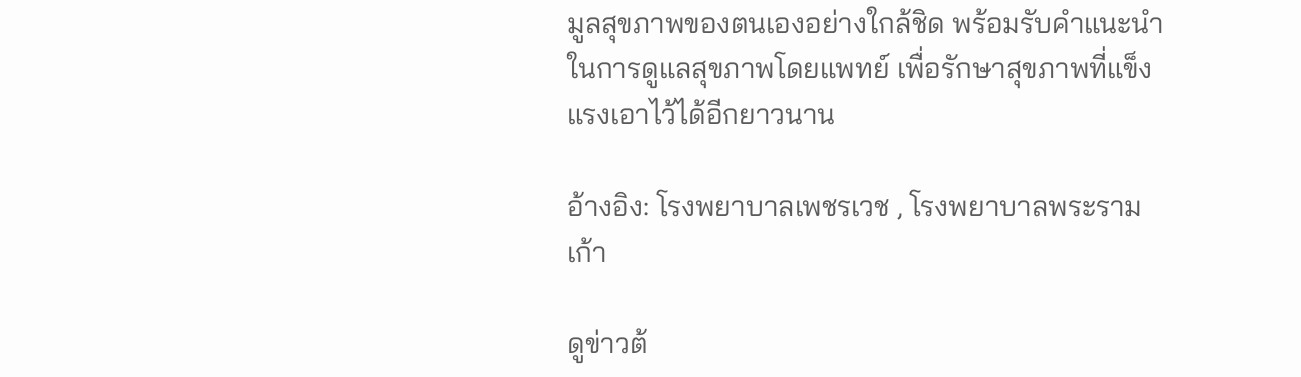มูลสุขภาพของตนเองอย่างใกล้ชิด พร้อมรับคำแนะนำในการดูแลสุขภาพโดยแพทย์ เพื่อรักษาสุขภาพที่แข็งแรงเอาไว้ได้อีกยาวนาน

อ้างอิง: โรงพยาบาลเพชรเวช , โรงพยาบาลพระรามเก้า

ดูข่าวต้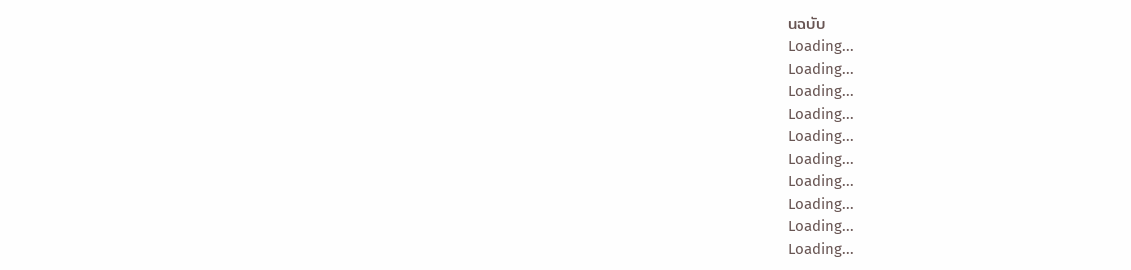นฉบับ
Loading...
Loading...
Loading...
Loading...
Loading...
Loading...
Loading...
Loading...
Loading...
Loading...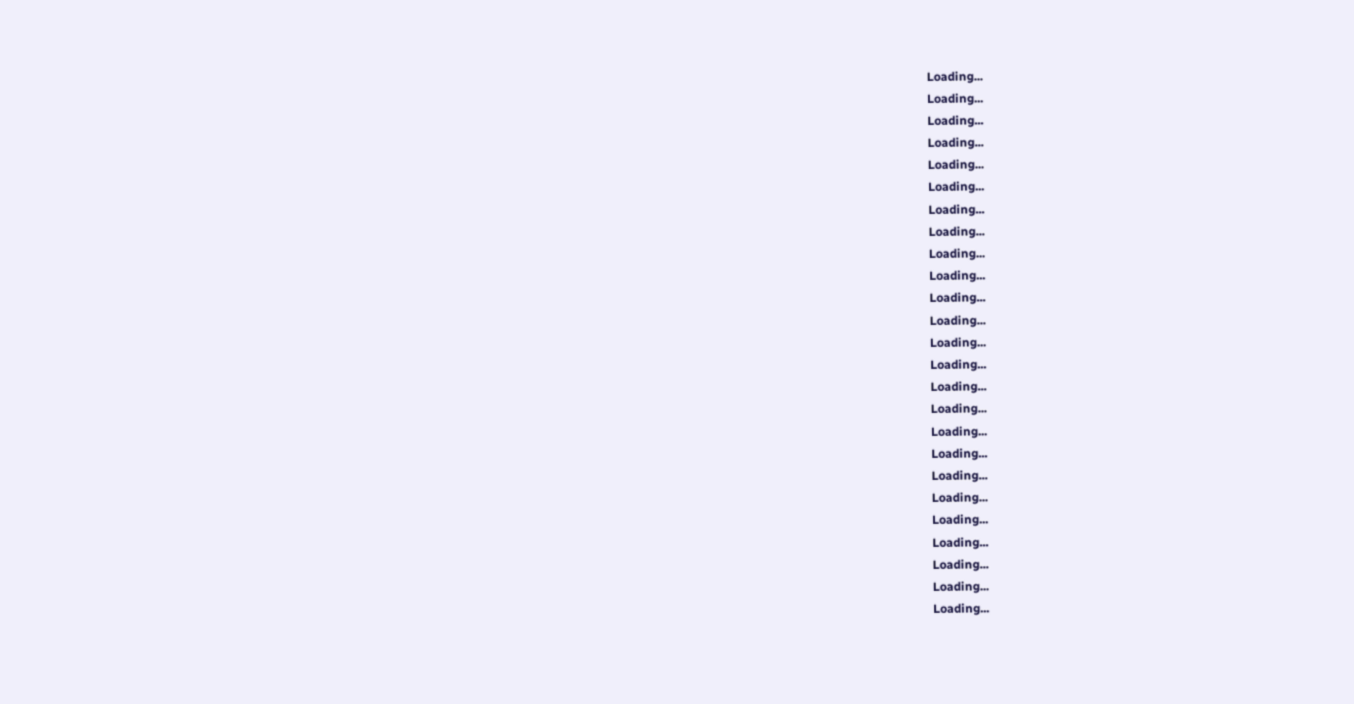Loading...
Loading...
Loading...
Loading...
Loading...
Loading...
Loading...
Loading...
Loading...
Loading...
Loading...
Loading...
Loading...
Loading...
Loading...
Loading...
Loading...
Loading...
Loading...
Loading...
Loading...
Loading...
Loading...
Loading...
Loading...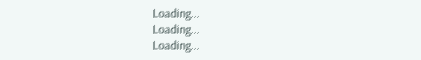Loading...
Loading...
Loading...